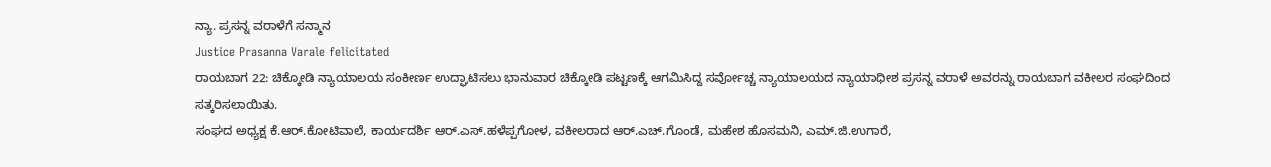ನ್ಯಾ. ಪ್ರಸನ್ನ ವರಾಳೆಗೆ ಸನ್ಮಾನ
Justice Prasanna Varale felicitated
ರಾಯಬಾಗ 22: ಚಿಕ್ಕೋಡಿ ನ್ಯಾಯಾಲಯ ಸಂಕೀರ್ಣ ಉದ್ಘಾಟಿಸಲು ಭಾನುವಾರ ಚಿಕ್ಕೋಡಿ ಪಟ್ಟಣಕ್ಕೆ ಆಗಮಿಸಿದ್ದ ಸರ್ವೋಚ್ಚ ನ್ಯಾಯಾಲಯದ ನ್ಯಾಯಾಧೀಶ ಪ್ರಸನ್ನ ವರಾಳೆ ಅವರನ್ನು ರಾಯಬಾಗ ವಕೀಲರ ಸಂಘದಿಂದ ಸತ್ಕರಿಸಲಾಯಿತು.
ಸಂಘದ ಅಧ್ಯಕ್ಷ ಕೆ.ಆರ್.ಕೋಟಿವಾಲೆ, ಕಾರ್ಯದರ್ಶಿ ಆರ್.ಎಸ್.ಹಳೆಪ್ಪಗೋಳ, ವಕೀಲರಾದ ಆರ್.ಎಚ್.ಗೊಂಡೆ, ಮಹೇಶ ಹೊಸಮನಿ, ಎಮ್.ಜಿ.ಉಗಾರೆ,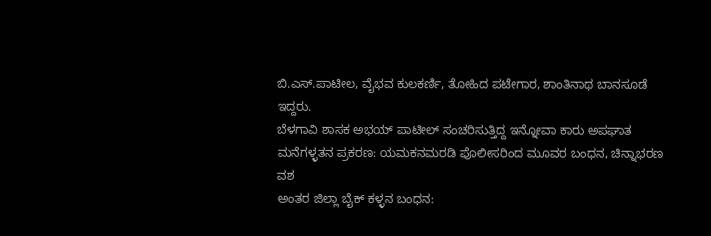ಬಿ.ಎಸ್.ಪಾಟೀಲ, ವೈಭವ ಕುಲಕರ್ಣಿ, ತೋಹಿದ ಪಟೇಗಾರ, ಶಾಂತಿನಾಥ ಬಾನಸೂಡೆ ಇದ್ದರು.
ಬೆಳಗಾವಿ ಶಾಸಕ ಅಭಯ್ ಪಾಟೀಲ್ ಸಂಚರಿಸುತ್ತಿದ್ದ ಇನ್ನೋವಾ ಕಾರು ಅಪಘಾತ
ಮನೆಗಳ್ಳತನ ಪ್ರಕರಣ: ಯಮಕನಮರಡಿ ಪೊಲೀಸರಿಂದ ಮೂವರ ಬಂಧನ, ಚಿನ್ನಾಭರಣ ವಶ
ಅಂತರ ಜಿಲ್ಲಾ ಬೈಕ್ ಕಳ್ಳನ ಬಂಧನ: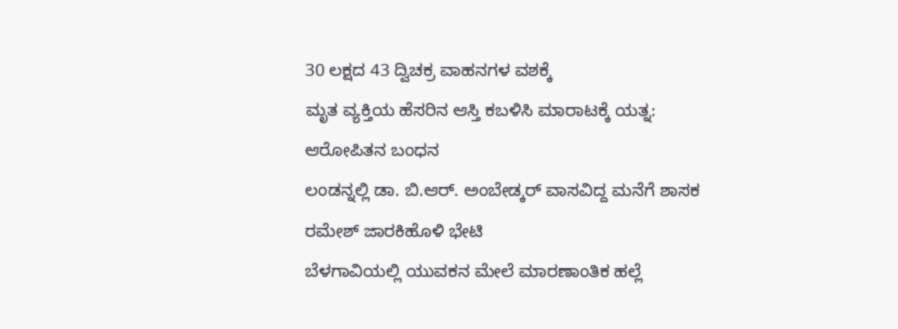30 ಲಕ್ಷದ 43 ದ್ವಿಚಕ್ರ ವಾಹನಗಳ ವಶಕ್ಕೆ
ಮೃತ ವ್ಯಕ್ತಿಯ ಹೆಸರಿನ ಆಸ್ತಿ ಕಬಳಿಸಿ ಮಾರಾಟಕ್ಕೆ ಯತ್ನ: ಆರೋಪಿತನ ಬಂಧನ
ಲಂಡನ್ನಲ್ಲಿ ಡಾ. ಬಿ.ಆರ್. ಅಂಬೇಡ್ಕರ್ ವಾಸವಿದ್ದ ಮನೆಗೆ ಶಾಸಕ ರಮೇಶ್ ಜಾರಕಿಹೊಳಿ ಭೇಟಿ
ಬೆಳಗಾವಿಯಲ್ಲಿ ಯುವಕನ ಮೇಲೆ ಮಾರಣಾಂತಿಕ ಹಲ್ಲೆ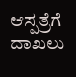ಆಸ್ಪತ್ರೆಗೆ ದಾಖಲು